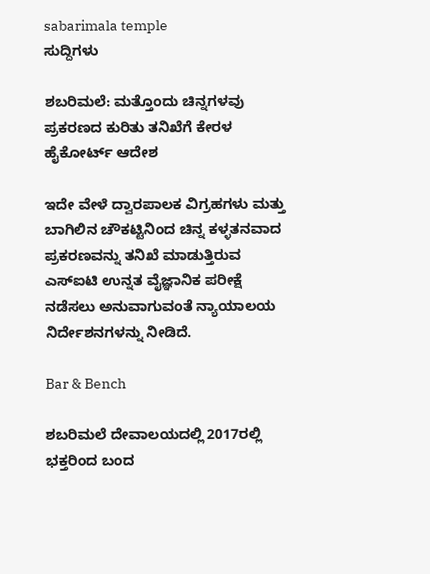sabarimala temple
ಸುದ್ದಿಗಳು

ಶಬರಿಮಲೆ: ಮತ್ತೊಂದು ಚಿನ್ನಗಳವು ಪ್ರಕರಣದ ಕುರಿತು ತನಿಖೆಗೆ ಕೇರಳ ಹೈಕೋರ್ಟ್‌ ಆದೇಶ

ಇದೇ ವೇಳೆ ದ್ವಾರಪಾಲಕ ವಿಗ್ರಹಗಳು ಮತ್ತು ಬಾಗಿಲಿನ ಚೌಕಟ್ಟಿನಿಂದ ಚಿನ್ನ ಕಳ್ಳತನವಾದ ಪ್ರಕರಣವನ್ನು ತನಿಖೆ ಮಾಡುತ್ತಿರುವ ಎಸ್‌ಐಟಿ ಉನ್ನತ ವೈಜ್ಞಾನಿಕ ಪರೀಕ್ಷೆ ನಡೆಸಲು ಅನುವಾಗುವಂತೆ ನ್ಯಾಯಾಲಯ ನಿರ್ದೇಶನಗಳನ್ನು ನೀಡಿದೆ.

Bar & Bench

ಶಬರಿಮಲೆ ದೇವಾಲಯದಲ್ಲಿ 2017ರಲ್ಲಿ ಭಕ್ತರಿಂದ ಬಂದ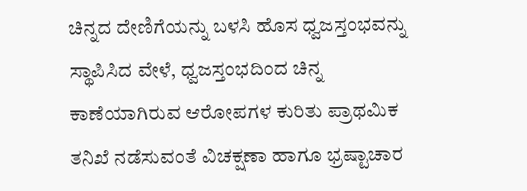ಚಿನ್ನದ ದೇಣಿಗೆಯನ್ನು ಬಳಸಿ ಹೊಸ ಧ್ವಜಸ್ತಂಭವನ್ನು ಸ್ಥಾಪಿಸಿದ ವೇಳೆ, ಧ್ವಜಸ್ತಂಭದಿಂದ ಚಿನ್ನ ಕಾಣೆಯಾಗಿರುವ ಆರೋಪಗಳ ಕುರಿತು ಪ್ರಾಥಮಿಕ ತನಿಖೆ ನಡೆಸುವಂತೆ ವಿಚಕ್ಷಣಾ ಹಾಗೂ ಭ್ರಷ್ಟಾಚಾರ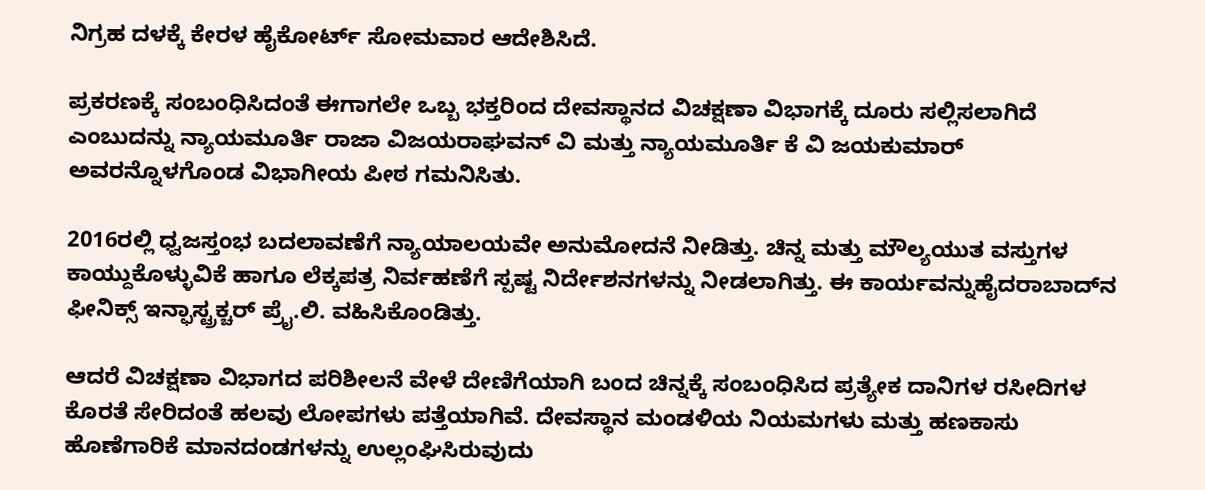ನಿಗ್ರಹ ದಳಕ್ಕೆ ಕೇರಳ ಹೈಕೋರ್ಟ್ ಸೋಮವಾರ ಆದೇಶಿಸಿದೆ.

ಪ್ರಕರಣಕ್ಕೆ ಸಂಬಂಧಿಸಿದಂತೆ ಈಗಾಗಲೇ ಒಬ್ಬ ಭಕ್ತರಿಂದ ದೇವಸ್ಥಾನದ ವಿಚಕ್ಷಣಾ ವಿಭಾಗಕ್ಕೆ ದೂರು ಸಲ್ಲಿಸಲಾಗಿದೆ ಎಂಬುದನ್ನು ನ್ಯಾಯಮೂರ್ತಿ ರಾಜಾ ವಿಜಯರಾಘವನ್ ವಿ ಮತ್ತು ನ್ಯಾಯಮೂರ್ತಿ ಕೆ ವಿ ಜಯಕುಮಾರ್ ಅವರನ್ನೊಳಗೊಂಡ ವಿಭಾಗೀಯ ಪೀಠ ಗಮನಿಸಿತು.

2016ರಲ್ಲಿ ಧ್ವಜಸ್ತಂಭ ಬದಲಾವಣೆಗೆ ನ್ಯಾಯಾಲಯವೇ ಅನುಮೋದನೆ ನೀಡಿತ್ತು. ಚಿನ್ನ ಮತ್ತು ಮೌಲ್ಯಯುತ ವಸ್ತುಗಳ ಕಾಯ್ದುಕೊಳ್ಳುವಿಕೆ ಹಾಗೂ ಲೆಕ್ಕಪತ್ರ ನಿರ್ವಹಣೆಗೆ ಸ್ಪಷ್ಟ ನಿರ್ದೇಶನಗಳನ್ನು ನೀಡಲಾಗಿತ್ತು. ಈ ಕಾರ್ಯವನ್ನುಹೈದರಾಬಾದ್‌ನ ಫೀನಿಕ್ಸ್‌ ಇನ್ಫಾಸ್ಟ್ರಕ್ಚರ್‌ ಪ್ರೈ.ಲಿ. ವಹಿಸಿಕೊಂಡಿತ್ತು.

ಆದರೆ ವಿಚಕ್ಷಣಾ ವಿಭಾಗದ ಪರಿಶೀಲನೆ ವೇಳೆ ದೇಣಿಗೆಯಾಗಿ ಬಂದ ಚಿನ್ನಕ್ಕೆ ಸಂಬಂಧಿಸಿದ ಪ್ರತ್ಯೇಕ ದಾನಿಗಳ ರಸೀದಿಗಳ ಕೊರತೆ ಸೇರಿದಂತೆ ಹಲವು ಲೋಪಗಳು ಪತ್ತೆಯಾಗಿವೆ. ದೇವಸ್ಥಾನ ಮಂಡಳಿಯ ನಿಯಮಗಳು ಮತ್ತು ಹಣಕಾಸು ಹೊಣೆಗಾರಿಕೆ ಮಾನದಂಡಗಳನ್ನು ಉಲ್ಲಂಘಿಸಿರುವುದು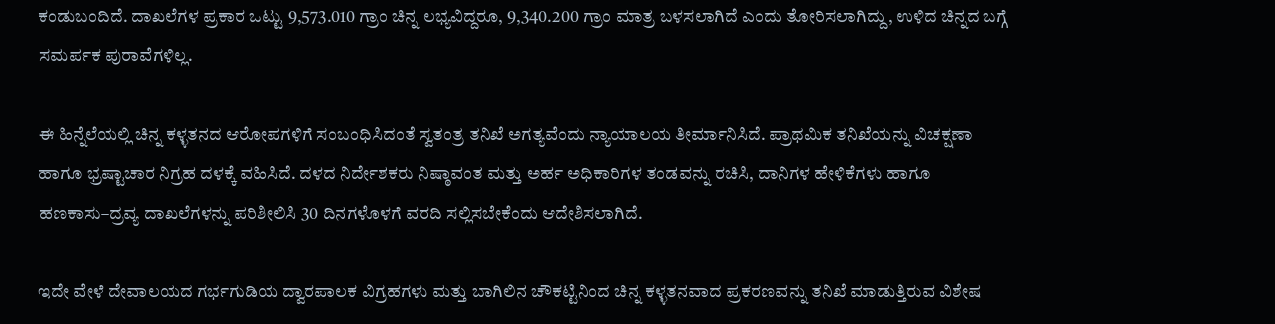ಕಂಡುಬಂದಿದೆ. ದಾಖಲೆಗಳ ಪ್ರಕಾರ ಒಟ್ಟು 9,573.010 ಗ್ರಾಂ ಚಿನ್ನ ಲಭ್ಯವಿದ್ದರೂ, 9,340.200 ಗ್ರಾಂ ಮಾತ್ರ ಬಳಸಲಾಗಿದೆ ಎಂದು ತೋರಿಸಲಾಗಿದ್ದು, ಉಳಿದ ಚಿನ್ನದ ಬಗ್ಗೆ ಸಮರ್ಪಕ ಪುರಾವೆಗಳಿಲ್ಲ.

ಈ ಹಿನ್ನೆಲೆಯಲ್ಲಿ ಚಿನ್ನ ಕಳ್ಳತನದ ಆರೋಪಗಳಿಗೆ ಸಂಬಂಧಿಸಿದಂತೆ ಸ್ವತಂತ್ರ ತನಿಖೆ ಅಗತ್ಯವೆಂದು ನ್ಯಾಯಾಲಯ ತೀರ್ಮಾನಿಸಿದೆ. ಪ್ರಾಥಮಿಕ ತನಿಖೆಯನ್ನು ವಿಚಕ್ಷಣಾ ಹಾಗೂ ಭ್ರಷ್ಟಾಚಾರ ನಿಗ್ರಹ ದಳಕ್ಕೆ ವಹಿಸಿದೆ. ದಳದ ನಿರ್ದೇಶಕರು ನಿಷ್ಠಾವಂತ ಮತ್ತು ಅರ್ಹ ಅಧಿಕಾರಿಗಳ ತಂಡವನ್ನು ರಚಿಸಿ, ದಾನಿಗಳ ಹೇಳಿಕೆಗಳು ಹಾಗೂ ಹಣಕಾಸು–ದ್ರವ್ಯ ದಾಖಲೆಗಳನ್ನು ಪರಿಶೀಲಿಸಿ 30 ದಿನಗಳೊಳಗೆ ವರದಿ ಸಲ್ಲಿಸಬೇಕೆಂದು ಆದೇಶಿಸಲಾಗಿದೆ.

ಇದೇ ವೇಳೆ ದೇವಾಲಯದ ಗರ್ಭಗುಡಿಯ ದ್ವಾರಪಾಲಕ ವಿಗ್ರಹಗಳು ಮತ್ತು ಬಾಗಿಲಿನ ಚೌಕಟ್ಟಿನಿಂದ ಚಿನ್ನ ಕಳ್ಳತನವಾದ ಪ್ರಕರಣವನ್ನು ತನಿಖೆ ಮಾಡುತ್ತಿರುವ ವಿಶೇಷ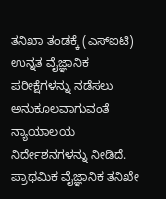ತನಿಖಾ ತಂಡಕ್ಕೆ (ಎಸ್‌ಐಟಿ) ಉನ್ನತ ವೈಜ್ಞಾನಿಕ ಪರೀಕ್ಷೆಗಳನ್ನು ನಡೆಸಲು ಅನುಕೂಲವಾಗುವಂತೆ ನ್ಯಾಯಾಲಯ ನಿರ್ದೇಶನಗಳನ್ನು ನೀಡಿದೆ. ಪ್ರಾಥಮಿಕ ವೈಜ್ಞಾನಿಕ ತನಿಖೇ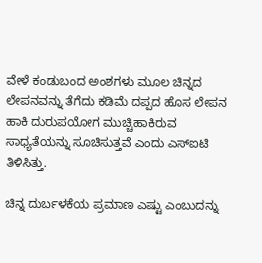ವೇಳೆ ಕಂಡುಬಂದ ಅಂಶಗಳು ಮೂಲ ಚಿನ್ನದ ಲೇಪನವನ್ನು ತೆಗೆದು ಕಡಿಮೆ ದಪ್ಪದ ಹೊಸ ಲೇಪನ ಹಾಕಿ ದುರುಪಯೋಗ ಮುಚ್ಚಿಹಾಕಿರುವ ಸಾಧ್ಯತೆಯನ್ನು ಸೂಚಿಸುತ್ತವೆ ಎಂದು ಎಸ್‌ಐಟಿ ತಿಳಿಸಿತ್ತು.

ಚಿನ್ನ ದುರ್ಬಳಕೆಯ ಪ್ರಮಾಣ ಎಷ್ಟು ಎಂಬುದನ್ನು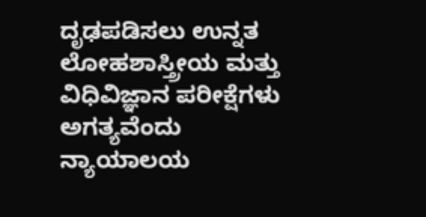ದೃಢಪಡಿಸಲು ಉನ್ನತ ಲೋಹಶಾಸ್ತ್ರೀಯ ಮತ್ತು ವಿಧಿವಿಜ್ಞಾನ ಪರೀಕ್ಷೆಗಳು ಅಗತ್ಯವೆಂದು ನ್ಯಾಯಾಲಯ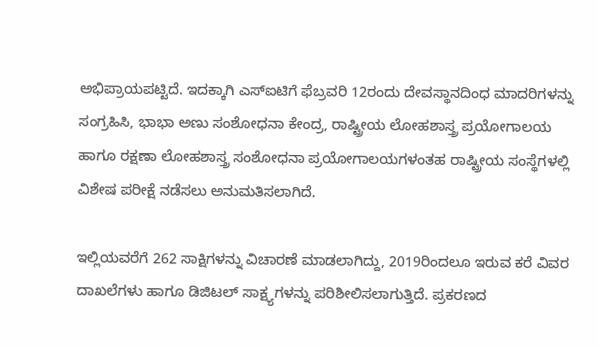ಅಭಿಪ್ರಾಯಪಟ್ಟಿದೆ. ಇದಕ್ಕಾಗಿ ಎಸ್‌ಐಟಿಗೆ ಫೆಬ್ರವರಿ 12ರಂದು ದೇವಸ್ಥಾನದಿಂಧ ಮಾದರಿಗಳನ್ನು ಸಂಗ್ರಹಿಸಿ, ಭಾಭಾ ಅಣು ಸಂಶೋಧನಾ ಕೇಂದ್ರ, ರಾಷ್ಟ್ರೀಯ ಲೋಹಶಾಸ್ತ್ರ ಪ್ರಯೋಗಾಲಯ ಹಾಗೂ ರಕ್ಷಣಾ ಲೋಹಶಾಸ್ತ್ರ ಸಂಶೋಧನಾ ಪ್ರಯೋಗಾಲಯಗಳಂತಹ ರಾಷ್ಟ್ರೀಯ ಸಂಸ್ಥೆಗಳಲ್ಲಿ ವಿಶೇಷ ಪರೀಕ್ಷೆ ನಡೆಸಲು ಅನುಮತಿಸಲಾಗಿದೆ.

ಇಲ್ಲಿಯವರೆಗೆ 262 ಸಾಕ್ಷಿಗಳನ್ನು ವಿಚಾರಣೆ ಮಾಡಲಾಗಿದ್ದು, 2019ರಿಂದಲೂ ಇರುವ ಕರೆ ವಿವರ ದಾಖಲೆಗಳು ಹಾಗೂ ಡಿಜಿಟಲ್ ಸಾಕ್ಷ್ಯಗಳನ್ನು ಪರಿಶೀಲಿಸಲಾಗುತ್ತಿದೆ. ಪ್ರಕರಣದ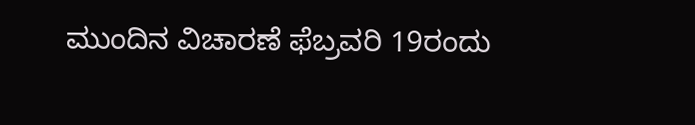ಮುಂದಿನ ವಿಚಾರಣೆ ಫೆಬ್ರವರಿ 19ರಂದು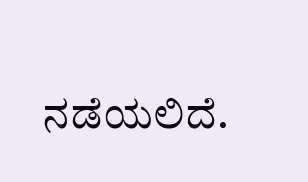ನಡೆಯಲಿದೆ.